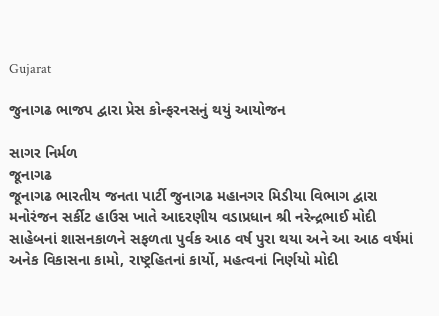Gujarat

જુનાગઢ ભાજપ દ્વારા પ્રેસ કોન્ફરનસનું થયું આયોજન

સાગર નિર્મળ
જૂનાગઢ
જૂનાગઢ ભારતીય જનતા પાર્ટી જુનાગઢ મહાનગર મિડીયા વિભાગ દ્વારા મનોરંજન સર્કીટ હાઉસ ખાતે આદરણીય વડાપ્રધાન શ્રી નરેન્દ્રભાઈ મોદી સાહેબનાં શાસનકાળને સફળતા પુર્વક આઠ વર્ષ પુરા થયા અને આ આઠ વર્ષમાં અનેક વિકાસના કામો, રાષ્ટ્રહિતનાં કાર્યો, મહત્વનાં નિર્ણયો મોદી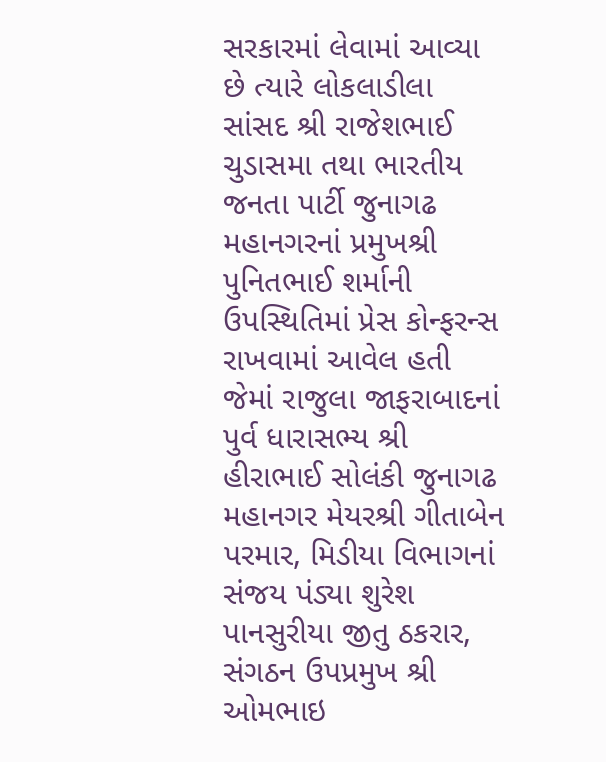સરકારમાં લેવામાં આવ્યા છે ત્યારે લોકલાડીલા સાંસદ શ્રી રાજેશભાઈ ચુડાસમા તથા ભારતીય જનતા પાર્ટી જુનાગઢ મહાનગરનાં પ્રમુખશ્રી પુનિતભાઈ શર્માની ઉપસ્થિતિમાં પ્રેસ કોન્ફરન્સ રાખવામાં આવેલ હતી
જેમાં રાજુલા જાફરાબાદનાં પુર્વ ધારાસભ્ય શ્રી હીરાભાઈ સોલંકી જુનાગઢ મહાનગર મેયરશ્રી ગીતાબેન પરમાર, મિડીયા વિભાગનાં સંજય પંડ્યા શુરેશ પાનસુરીયા જીતુ ઠકરાર, સંગઠન ઉપપ્રમુખ શ્રી ઓમભાઇ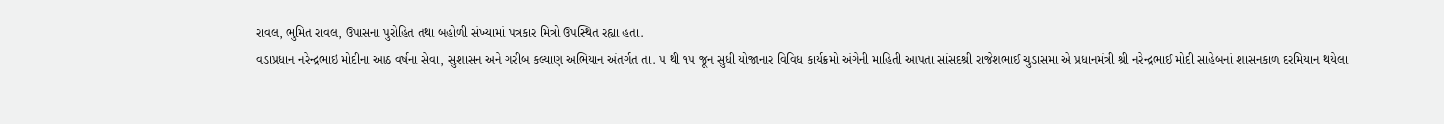રાવલ, ભુમિત રાવલ, ઉપાસના પુરોહિત તથા બહોળી સંખ્યામાં પત્રકાર મિત્રો ઉપસ્થિત રહ્યા હતા.
વડાપ્રધાન નરેન્દ્રભાઇ મોદીના આઠ વર્ષના સેવા, સુશાસન અને ગરીબ કલ્યાણ અભિયાન અંતર્ગત તા. ૫ થી ૧૫ જૂન સુધી યોજાનાર વિવિધ કાર્યક્રમો અંગેની માહિતી આપતા સાંસદશ્રી રાજેશભાઈ ચુડાસમા એ પ્રધાનમંત્રી શ્રી નરેન્દ્રભાઈ મોદી સાહેબનાં શાસનકાળ દરમિયાન થયેલા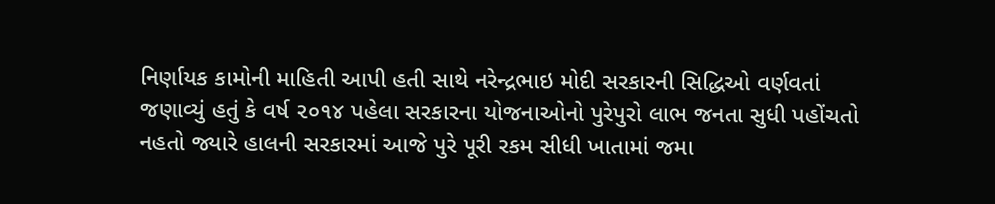નિર્ણાયક કામોની માહિતી આપી હતી સાથે નરેન્દ્રભાઇ મોદી સરકારની સિદ્ધિઓ વર્ણવતાં જણાવ્યું હતું કે વર્ષ ૨૦૧૪ પહેલા સરકારના યોજનાઓનો પુરેપુરો લાભ જનતા સુધી પહોંચતો નહતો જ્યારે હાલની સરકારમાં આજે પુરે પૂરી રકમ સીધી ખાતામાં જમા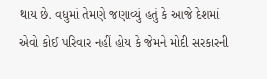થાય છે. વધુમાં તેમણે જણાવ્યું હતું કે આજે દેશમાં એવો કોઈ પરિવાર નહીં હોય કે જેમને મોદી સરકારની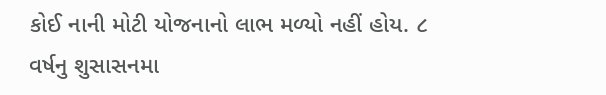કોઈ નાની મોટી યોજનાનો લાભ મળ્યો નહીં હોય. ૮ વર્ષનુ શુસાસનમા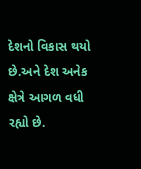દેશનો વિકાસ થયો છે.અને દેશ અનેક ક્ષેત્રે આગળ વધી રહ્યો છે.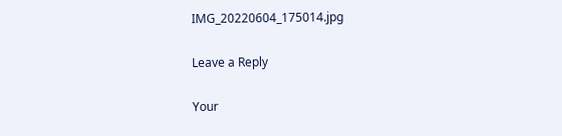IMG_20220604_175014.jpg

Leave a Reply

Your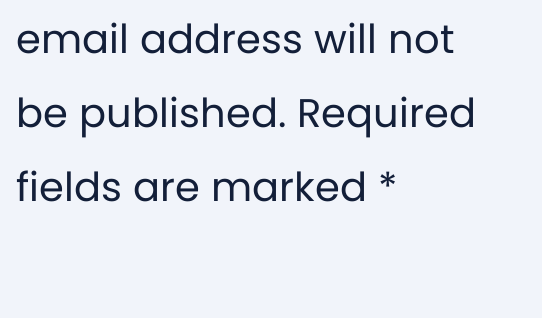email address will not be published. Required fields are marked *